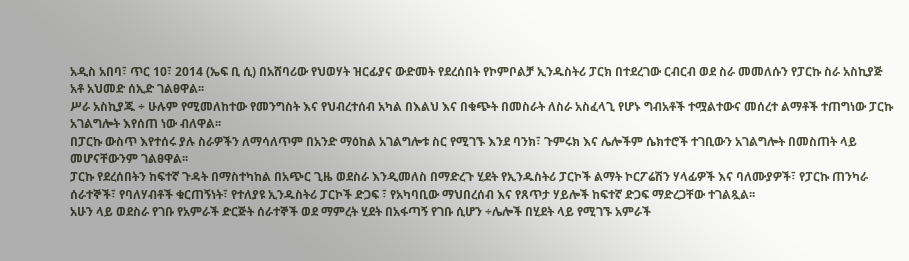አዲስ አበባ፣ ጥር 10፣ 2014 (ኤፍ ቢ ሲ) በአሸባሪው የህወሃት ዝርፊያና ውድመት የደረሰበት የኮምቦልቻ ኢንዱስትሪ ፓርክ በተደረገው ርብርብ ወደ ስራ መመለሱን የፓርኩ ስራ አስኪያጅ አቶ አህመድ ሰኢድ ገልፀዋል፡፡
ሥራ አስኪያጁ ÷ ሁሉም የሚመለከተው የመንግስት እና የህብረተሰብ አካል በእልህ እና በቁጭት በመስራት ለስራ አስፈላጊ የሆኑ ግብአቶች ተሟልተውና መሰረተ ልማቶች ተጠግነው ፓርኩ አገልግሎት እየሰጠ ነው ብለዋል፡፡
በፓርኩ ውስጥ እየተሰሩ ያሉ ስራዎችን ለማሳለጥም በአንድ ማዕከል አገልግሎቱ ስር የሚገኙ እንደ ባንክ፣ ጉምሩክ እና ሌሎችም ሴክተሮች ተገቢውን አገልግሎት በመስጠት ላይ መሆናቸውንም ገልፀዋል፡፡
ፓርኩ የደረሰበትን ከፍተኛ ጉዳት በማስተካከል በአጭር ጊዜ ወደስራ እንዲመለስ በማድረጉ ሂደት የኢንዱስትሪ ፓርኮች ልማት ኮርፖሬሽን ሃላፊዎች እና ባለሙያዎች፣ የፓርኩ ጠንካራ ሰራተኞች፣ የባለሃብቶች ቁርጠኝነት፣ የተለያዩ ኢንዱስትሪ ፓርኮች ድጋፍ ፣ የአካባቢው ማህበረሰብ እና የጸጥታ ሃይሎች ከፍተኛ ድጋፍ ማድረጋቸው ተገልጿል፡፡
አሁን ላይ ወደስራ የገቡ የአምራች ድርጅት ሰራተኞች ወደ ማምረት ሂደት በአፋጣኝ የገቡ ሲሆን ÷ሌሎች በሂደት ላይ የሚገኙ አምራች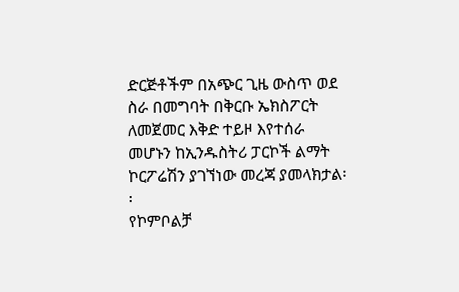ድርጅቶችም በአጭር ጊዜ ውስጥ ወደ ስራ በመግባት በቅርቡ ኤክስፖርት ለመጀመር እቅድ ተይዞ እየተሰራ መሆኑን ከኢንዱስትሪ ፓርኮች ልማት ኮርፖሬሽን ያገኘነው መረጃ ያመላክታል፡፡
የኮምቦልቻ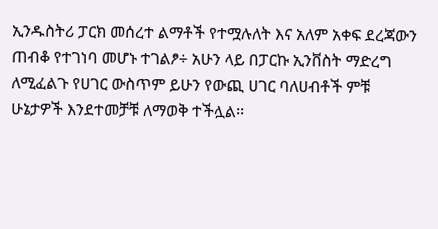ኢንዱስትሪ ፓርክ መሰረተ ልማቶች የተሟሉለት እና አለም አቀፍ ደረጃውን ጠብቆ የተገነባ መሆኑ ተገልፆ÷ አሁን ላይ በፓርኩ ኢንቨስት ማድረግ ለሚፈልጉ የሀገር ውስጥም ይሁን የውጪ ሀገር ባለሀብቶች ምቹ ሁኔታዎች እንደተመቻቹ ለማወቅ ተችሏል፡፡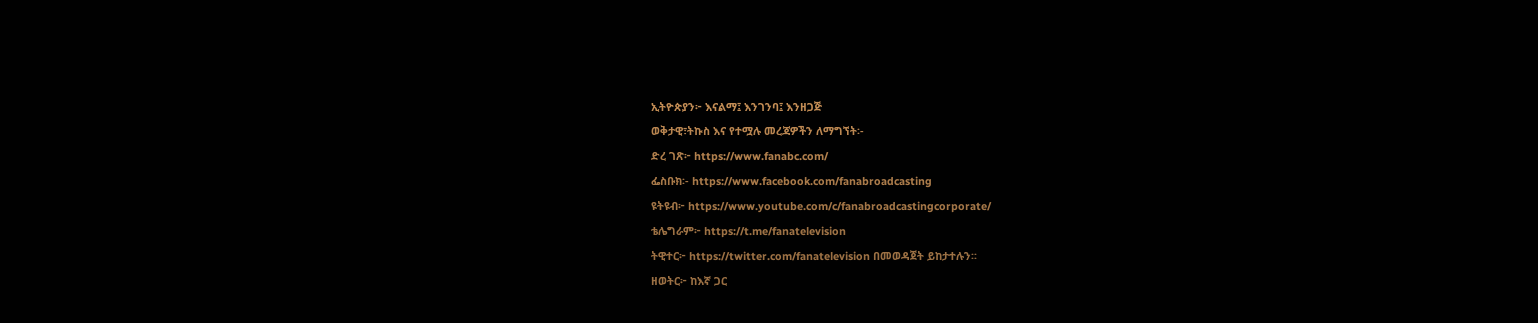ኢትዮጵያን፦ እናልማ፤ እንገንባ፤ እንዘጋጅ
ወቅታዊ፣ትኩስ እና የተሟሉ መረጃዎችን ለማግኘት፡-
ድረ ገጽ፦ https://www.fanabc.com/
ፌስቡክ፡- https://www.facebook.com/fanabroadcasting
ዩትዩብ፦ https://www.youtube.com/c/fanabroadcastingcorporate/
ቴሌግራም፦ https://t.me/fanatelevision
ትዊተር፦ https://twitter.com/fanatelevision በመወዳጀት ይከታተሉን፡፡
ዘወትር፦ ከእኛ ጋር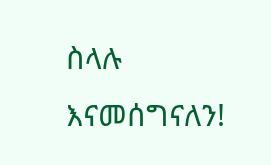ስላሉ እናመሰግናለን!